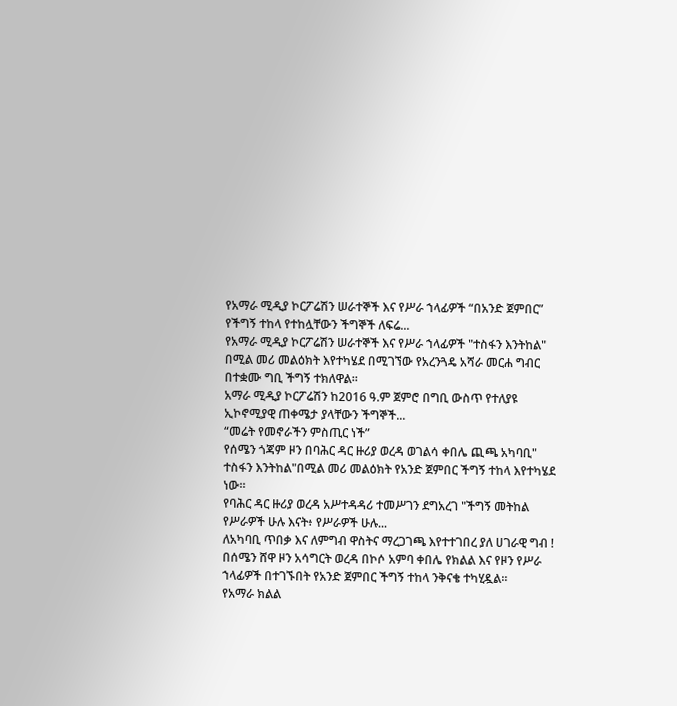የአማራ ሚዲያ ኮርፖሬሽን ሠራተኞች እና የሥራ ኀላፊዎች “በአንድ ጀምበር” የችግኝ ተከላ የተከሏቸውን ችግኞች ለፍሬ...
የአማራ ሚዲያ ኮርፖሬሽን ሠራተኞች እና የሥራ ኀላፊዎች "ተስፋን እንትከል" በሚል መሪ መልዕክት እየተካሄደ በሚገኘው የአረንጓዴ አሻራ መርሐ ግብር በተቋሙ ግቢ ችግኝ ተክለዋል።
አማራ ሚዲያ ኮርፖሬሽን ከ2016 ዓ.ም ጀምሮ በግቢ ውስጥ የተለያዩ ኢኮኖሚያዊ ጠቀሜታ ያላቸውን ችግኞች...
“መሬት የመኖራችን ምስጢር ነች”
የሰሜን ጎጃም ዞን በባሕር ዳር ዙሪያ ወረዳ ወገልሳ ቀበሌ ጪጫ አካባቢ" ተስፋን እንትከል"በሚል መሪ መልዕክት የአንድ ጀምበር ችግኝ ተከላ እየተካሄደ ነው።
የባሕር ዳር ዙሪያ ወረዳ አሥተዳዳሪ ተመሥገን ደግአረገ "ችግኝ መትከል የሥራዎች ሁሉ እናት፥ የሥራዎች ሁሉ...
ለአካባቢ ጥበቃ እና ለምግብ ዋስትና ማረጋገጫ እየተተገበረ ያለ ሀገራዊ ግብ !
በሰሜን ሸዋ ዞን አሳግርት ወረዳ በኮሶ አምባ ቀበሌ የክልል እና የዞን የሥራ ኀላፊዎች በተገኙበት የአንድ ጀምበር ችግኝ ተከላ ንቅናቄ ተካሂዷል።
የአማራ ክልል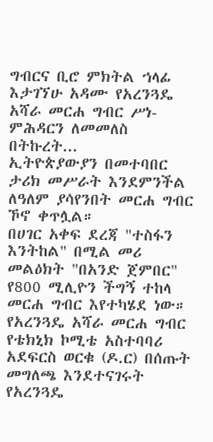ግብርና ቢሮ ምክትል ኀላፊ እታገኘሁ አዳሙ የአረንጓዴ አሻራ መርሐ ግብር ሥነ-ምሕዳርን ለመመለስ በትኩረት...
ኢትዮጵያውያን በመተባበር ታሪክ መሥራት እንደምንችል ለዓለም ያሳየንበት መርሐ ግብር ኾኖ ቀጥሏል።
በሀገር አቀፍ ደረጃ "ተስፋን እንትከል" በሚል መሪ መልዕክት "በአንድ ጀምበር" የ800 ሚሊዮን ችግኝ ተከላ መርሐ ግብር እየተካሄደ ነው።
የአረንጓዴ አሻራ መርሐ ግብር የቴክኒክ ኮሚቴ አስተባባሪ አደፍርስ ወርቁ (ዶ.ር) በሰጡት መግለጫ እንደተናገሩት የአረንጓዴ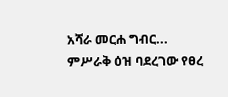አሻራ መርሐ ግብር...
ምሥራቅ ዕዝ ባደረገው የፀረ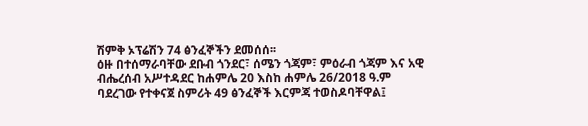ሽምቅ ኦፕሬሽን 74 ፅንፈኞችን ደመሰሰ፡፡
ዕዙ በተሰማራባቸው ደቡብ ጎንደር፣ ሰሜን ጎጃም፣ ምዕራብ ጎጃም እና አዊ ብሔረሰብ አሥተዳደር ከሐምሌ 20 እስከ ሐምሌ 26/2018 ዓ.ም ባደረገው የተቀናጀ ስምሪት 49 ፅንፈኞች እርምጃ ተወስዶባቸዋል፤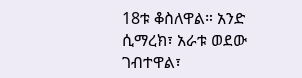18ቱ ቆስለዋል። አንድ ሲማረክ፣ አራቱ ወደው ገብተዋል፣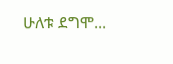ሁለቱ ደግሞ...